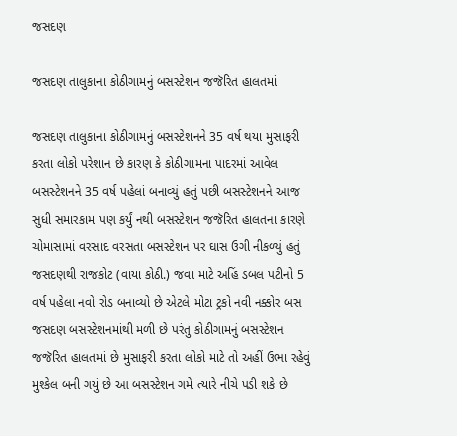જસદણ

જસદણ તાલુકાના કોઠીગામનું બસસ્ટેશન જજૅરિત હાલતમાં

જસદણ તાલુકાના કોઠીગામનું બસસ્ટેશનને 35 વર્ષ થયા મુસાફરી કરતા લોકો પરેશાન છે કારણ કે કોઠીગામના પાદરમાં આવેલ બસસ્ટેશનને 35 વર્ષ પહેલાં બનાવ્યું હતું પછી બસસ્ટેશનને આજ સુધી સમારકામ પણ કર્યું નથી બસસ્ટેશન જજૅરિત હાલતના કારણે ચોમાસામાં વરસાદ વરસતા બસસ્ટેશન પર ઘાસ ઉગી નીકળ્યું હતું જસદણથી રાજકોટ (વાયા કોઠી.) જવા માટે અહિં ડબલ પટીનો 5 વર્ષ પહેલા નવો રોડ બનાવ્યો છે એટલે મોટા ટ્રકો નવી નક્કોર બસ જસદણ બસસ્ટેશનમાંથી મળી છે પરંતુ કોઠીગામનું બસસ્ટેશન જજૅરિત હાલતમાં છે મુસાફરી કરતા લોકો માટે તો અહીં ઉભા રહેવું મુશ્કેલ બની ગયું છે આ બસસ્ટેશન ગમે ત્યારે નીચે પડી શકે છે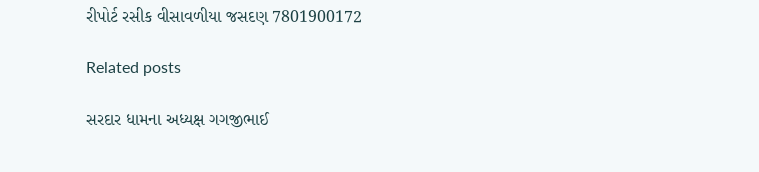રીપોર્ટ રસીક વીસાવળીયા જસદણ 7801900172

Related posts

સરદાર ધામના અધ્યક્ષ ગગજીભાઈ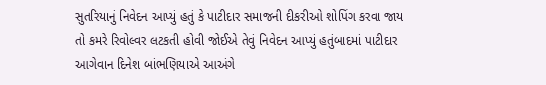સુતરિયાનું નિવેદન આપ્યું હતું કે પાટીદાર સમાજની દીકરીઓ શોપિંગ કરવા જાય તો કમરે રિવોલ્વર લટકતી હોવી જોઈએ તેવું નિવેદન આપ્યું હતુંબાદમાં પાટીદાર આગેવાન દિનેશ બાંભણિયાએ આઅંગે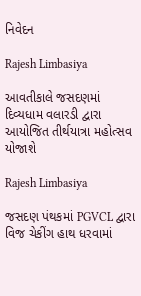નિવેદન

Rajesh Limbasiya

આવતીકાલે જસદણમાં દિવ્યધામ વલારડી દ્વારા આયોજિત તીર્થયાત્રા મહોત્સવ યોજાશે

Rajesh Limbasiya

જસદણ પંથકમાં PGVCL દ્વારા વિજ ચેકીંગ હાથ ધરવામાં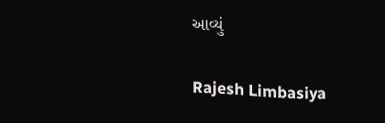આવ્યું

Rajesh Limbasiya